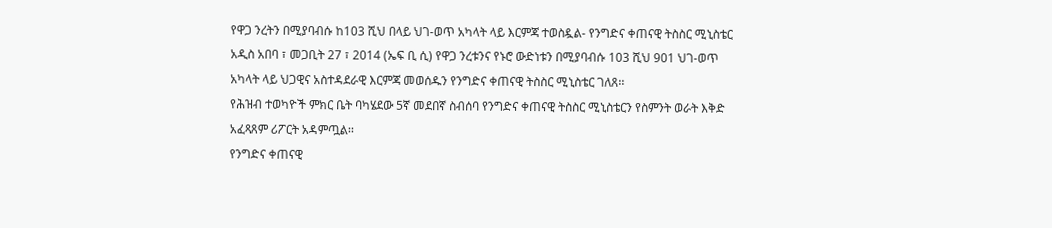የዋጋ ንረትን በሚያባብሱ ከ103 ሺህ በላይ ህገ-ወጥ አካላት ላይ እርምጃ ተወስዷል- የንግድና ቀጠናዊ ትስስር ሚኒስቴር
አዲስ አበባ ፣ መጋቢት 27 ፣ 2014 (ኤፍ ቢ ሲ) የዋጋ ንረቱንና የኑሮ ውድነቱን በሚያባብሱ 103 ሺህ 901 ህገ-ወጥ አካላት ላይ ህጋዊና አስተዳደራዊ እርምጃ መወሰዱን የንግድና ቀጠናዊ ትስስር ሚኒስቴር ገለጸ፡፡
የሕዝብ ተወካዮች ምክር ቤት ባካሄደው 5ኛ መደበኛ ስብሰባ የንግድና ቀጠናዊ ትስስር ሚኒስቴርን የስምንት ወራት እቅድ አፈጻጸም ሪፖርት አዳምጧል፡፡
የንግድና ቀጠናዊ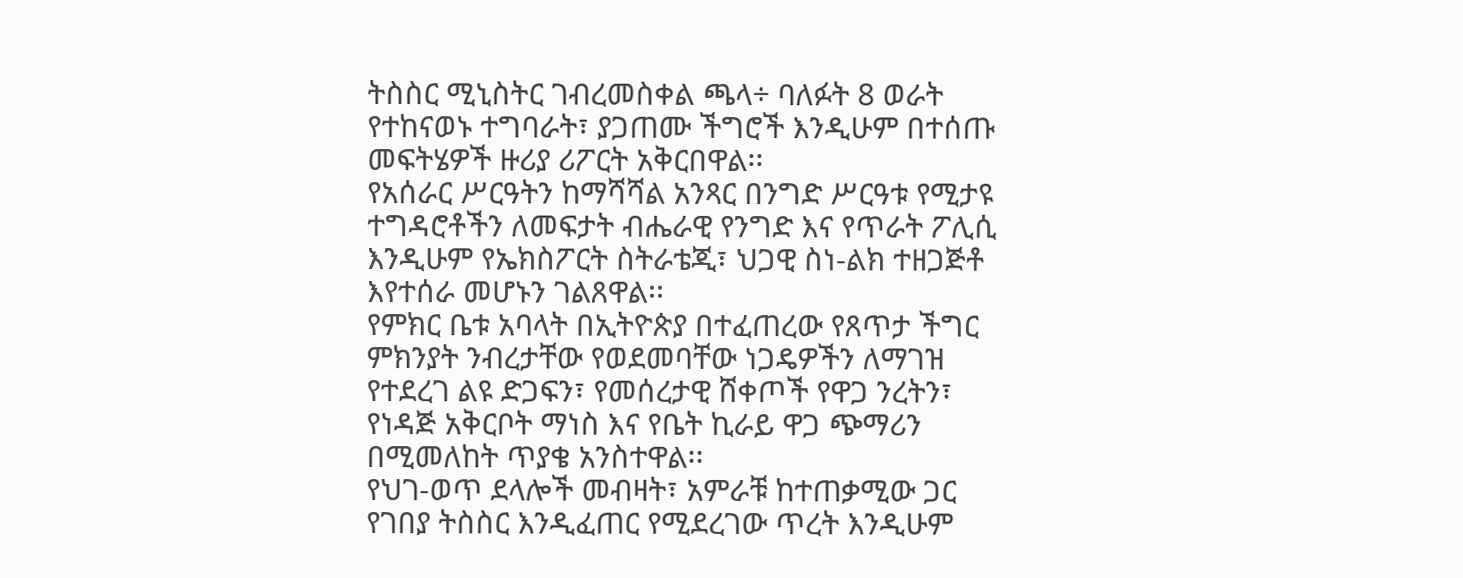ትስስር ሚኒስትር ገብረመስቀል ጫላ÷ ባለፉት 8 ወራት የተከናወኑ ተግባራት፣ ያጋጠሙ ችግሮች እንዲሁም በተሰጡ መፍትሄዎች ዙሪያ ሪፖርት አቅርበዋል፡፡
የአሰራር ሥርዓትን ከማሻሻል አንጻር በንግድ ሥርዓቱ የሚታዩ ተግዳሮቶችን ለመፍታት ብሔራዊ የንግድ እና የጥራት ፖሊሲ እንዲሁም የኤክስፖርት ስትራቴጂ፣ ህጋዊ ስነ-ልክ ተዘጋጅቶ እየተሰራ መሆኑን ገልጸዋል፡፡
የምክር ቤቱ አባላት በኢትዮጵያ በተፈጠረው የጸጥታ ችግር ምክንያት ንብረታቸው የወደመባቸው ነጋዴዎችን ለማገዝ የተደረገ ልዩ ድጋፍን፣ የመሰረታዊ ሸቀጦች የዋጋ ንረትን፣ የነዳጅ አቅርቦት ማነስ እና የቤት ኪራይ ዋጋ ጭማሪን በሚመለከት ጥያቄ አንስተዋል፡፡
የህገ-ወጥ ደላሎች መብዛት፣ አምራቹ ከተጠቃሚው ጋር የገበያ ትስስር እንዲፈጠር የሚደረገው ጥረት እንዲሁም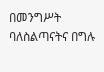በመንግሥት ባለስልጣናትና በግሉ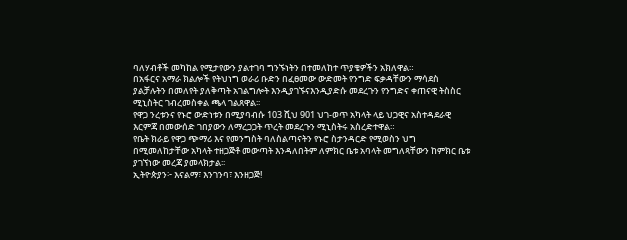ባለሃብቶች መካከል የሚታየውን ያልተገባ ግንኙነትን በተመለከተ ጥያቄዎችን አክለዋል።
በአፋርና አማራ ክልሎች የትህነግ ወራሪ ቡድን በፈፀመው ውድመት የንግድ ፍቃዳቸውን ማሳደስ ያልቻሉትን በመለየት ያለቅጣት አገልግሎት እንዲያገኙናእንዲያድሱ መደረጉን የንግድና ቀጠናዊ ትስስር ሚኒስትር ገብረመስቀል ጫላ ገልጸዋል፡፡
የዋጋ ንረቱንና የኑሮ ውድነቱን በሚያባብሱ 103 ሺህ 901 ህገ-ወጥ አካላት ላይ ህጋዊና አስተዳደራዊ እርምጃ በመውሰድ ገበያውን ለማረጋጋት ጥረት መደረጉን ሚኒስትሩ አስረድተዋል።
የቤት ክራይ የዋጋ ጭማሪ እና የመንግስት ባለስልጣናትን የኑሮ ስታንዳርድ የሚወስን ህግ በሚመለከታቸው አካላት ተዘጋጅቶ መውጣት እንዳለበትም ለምክር ቤቱ አባላት መግለጻቸውን ከምክር ቤቱ ያገኘነው መረጃ ያመላክታል፡፡
ኢትዮጵያን፦ እናልማ፣ እንገንባ፣ እንዘጋጅ!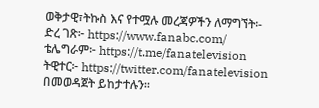ወቅታዊ፣ትኩስ እና የተሟሉ መረጃዎችን ለማግኘት፡-
ድረ ገጽ፦ https://www.fanabc.com/
ቴሌግራም፦ https://t.me/fanatelevision
ትዊተር፦ https://twitter.com/fanatelevision በመወዳጀት ይከታተሉን፡፡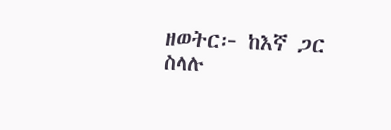ዘወትር፦ ከእኛ ጋር ስላሉ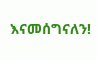እናመሰግናለን!